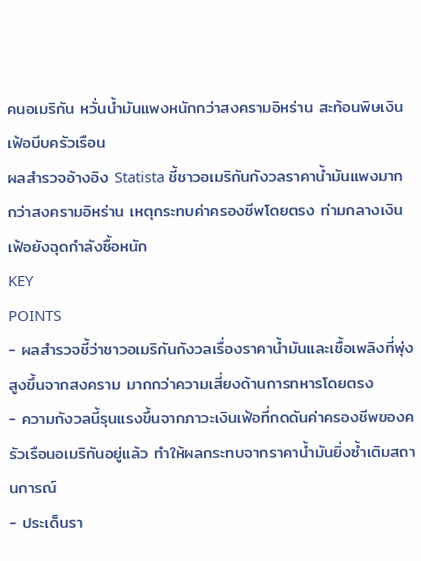คนอเมริกัน หวั่นน้ำมันแพงหนักกว่าสงครามอิหร่าน สะท้อนพิษเงินเฟ้อบีบครัวเรือน
ผลสำรวจอ้างอิง Statista ชี้ชาวอเมริกันกังวลราคาน้ำมันแพงมากกว่าสงครามอิหร่าน เหตุกระทบค่าครองชีพโดยตรง ท่ามกลางเงินเฟ้อยังฉุดกำลังซื้อหนัก
KEY
POINTS
- ผลสำรวจชี้ว่าชาวอเมริกันกังวลเรื่องราคาน้ำมันและเชื้อเพลิงที่พุ่งสูงขึ้นจากสงคราม มากกว่าความเสี่ยงด้านการทหารโดยตรง
- ความกังวลนี้รุนแรงขึ้นจากภาวะเงินเฟ้อที่กดดันค่าครองชีพของครัวเรือนอเมริกันอยู่แล้ว ทำให้ผลกระทบจากราคาน้ำมันยิ่งซ้ำเติมสถานการณ์
- ประเด็นรา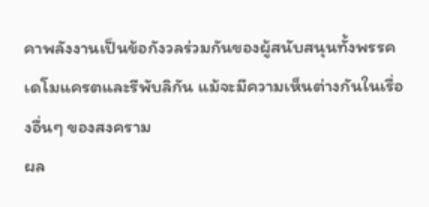คาพลังงานเป็นข้อกังวลร่วมกันของผู้สนับสนุนทั้งพรรคเดโมแครตและรีพับลิกัน แม้จะมีความเห็นต่างกันในเรื่องอื่นๆ ของสงคราม
ผล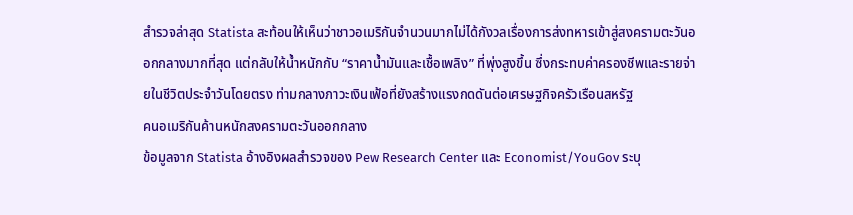สำรวจล่าสุด Statista สะท้อนให้เห็นว่าชาวอเมริกันจำนวนมากไม่ได้กังวลเรื่องการส่งทหารเข้าสู่สงครามตะวันออกกลางมากที่สุด แต่กลับให้น้ำหนักกับ “ราคาน้ำมันและเชื้อเพลิง” ที่พุ่งสูงขึ้น ซึ่งกระทบค่าครองชีพและรายจ่ายในชีวิตประจำวันโดยตรง ท่ามกลางภาวะเงินเฟ้อที่ยังสร้างแรงกดดันต่อเศรษฐกิจครัวเรือนสหรัฐ
คนอเมริกันค้านหนักสงครามตะวันออกกลาง
ข้อมูลจาก Statista อ้างอิงผลสำรวจของ Pew Research Center และ Economist/YouGov ระบุ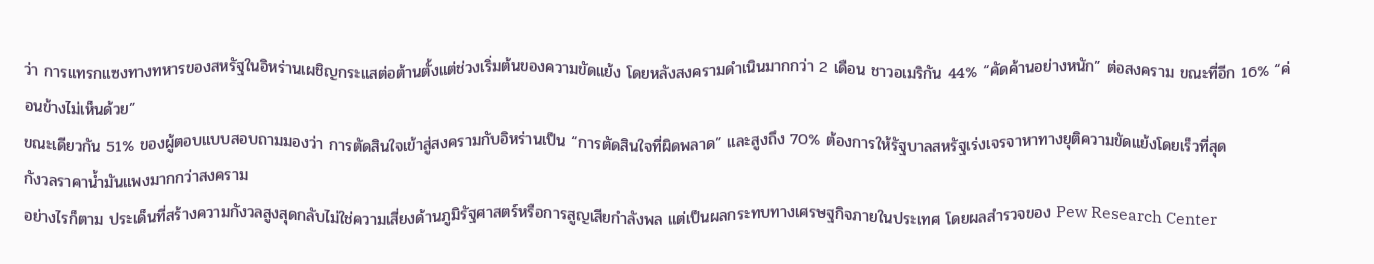ว่า การแทรกแซงทางทหารของสหรัฐในอิหร่านเผชิญกระแสต่อต้านตั้งแต่ช่วงเริ่มต้นของความขัดแย้ง โดยหลังสงครามดำเนินมากกว่า 2 เดือน ชาวอเมริกัน 44% “คัดค้านอย่างหนัก” ต่อสงคราม ขณะที่อีก 16% “ค่อนข้างไม่เห็นด้วย”
ขณะเดียวกัน 51% ของผู้ตอบแบบสอบถามมองว่า การตัดสินใจเข้าสู่สงครามกับอิหร่านเป็น “การตัดสินใจที่ผิดพลาด” และสูงถึง 70% ต้องการให้รัฐบาลสหรัฐเร่งเจรจาหาทางยุติความขัดแย้งโดยเร็วที่สุด
กังวลราคาน้ำมันแพงมากกว่าสงคราม
อย่างไรก็ตาม ประเด็นที่สร้างความกังวลสูงสุดกลับไม่ใช่ความเสี่ยงด้านภูมิรัฐศาสตร์หรือการสูญเสียกำลังพล แต่เป็นผลกระทบทางเศรษฐกิจภายในประเทศ โดยผลสำรวจของ Pew Research Center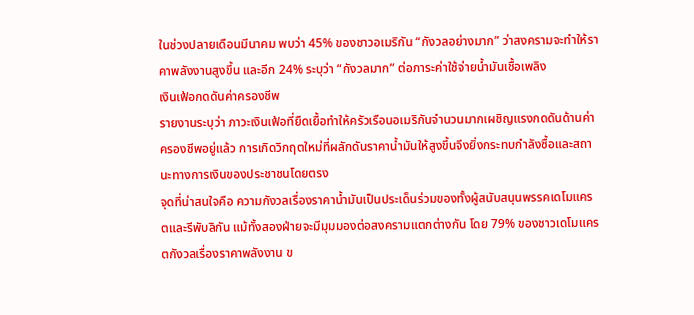ในช่วงปลายเดือนมีนาคม พบว่า 45% ของชาวอเมริกัน “กังวลอย่างมาก” ว่าสงครามจะทำให้ราคาพลังงานสูงขึ้น และอีก 24% ระบุว่า “กังวลมาก” ต่อภาระค่าใช้จ่ายน้ำมันเชื้อเพลิง
เงินเฟ้อกดดันค่าครองชีพ
รายงานระบุว่า ภาวะเงินเฟ้อที่ยืดเยื้อทำให้ครัวเรือนอเมริกันจำนวนมากเผชิญแรงกดดันด้านค่าครองชีพอยู่แล้ว การเกิดวิกฤตใหม่ที่ผลักดันราคาน้ำมันให้สูงขึ้นจึงยิ่งกระทบกำลังซื้อและสถานะทางการเงินของประชาชนโดยตรง
จุดที่น่าสนใจคือ ความกังวลเรื่องราคาน้ำมันเป็นประเด็นร่วมของทั้งผู้สนับสนุนพรรคเดโมแครตและรีพับลิกัน แม้ทั้งสองฝ่ายจะมีมุมมองต่อสงครามแตกต่างกัน โดย 79% ของชาวเดโมแครตกังวลเรื่องราคาพลังงาน ข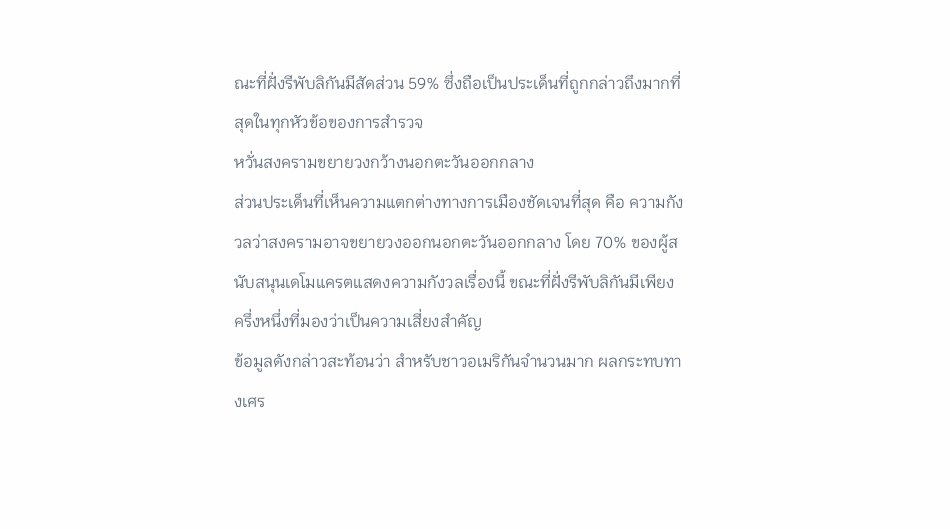ณะที่ฝั่งรีพับลิกันมีสัดส่วน 59% ซึ่งถือเป็นประเด็นที่ถูกกล่าวถึงมากที่สุดในทุกหัวข้อของการสำรวจ
หวั่นสงครามขยายวงกว้างนอกตะวันออกกลาง
ส่วนประเด็นที่เห็นความแตกต่างทางการเมืองชัดเจนที่สุด คือ ความกังวลว่าสงครามอาจขยายวงออกนอกตะวันออกกลาง โดย 70% ของผู้สนับสนุนเดโมแครตแสดงความกังวลเรื่องนี้ ขณะที่ฝั่งรีพับลิกันมีเพียงครึ่งหนึ่งที่มองว่าเป็นความเสี่ยงสำคัญ
ข้อมูลดังกล่าวสะท้อนว่า สำหรับชาวอเมริกันจำนวนมาก ผลกระทบทางเศร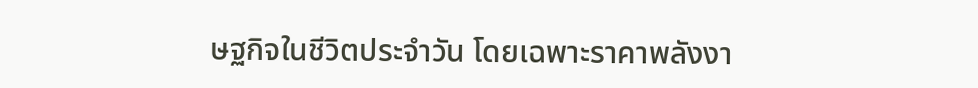ษฐกิจในชีวิตประจำวัน โดยเฉพาะราคาพลังงา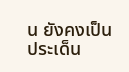น ยังคงเป็นประเด็น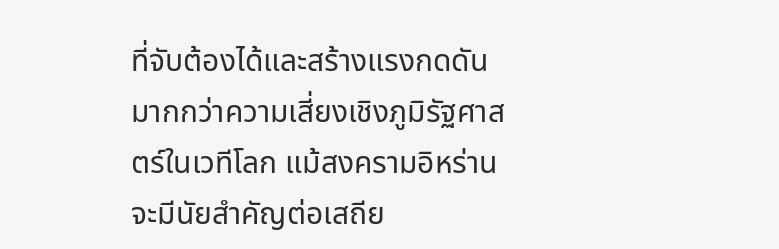ที่จับต้องได้และสร้างแรงกดดันมากกว่าความเสี่ยงเชิงภูมิรัฐศาสตร์ในเวทีโลก แม้สงครามอิหร่านจะมีนัยสำคัญต่อเสถีย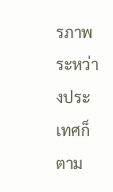รภาพระหว่างประเทศก็ตาม